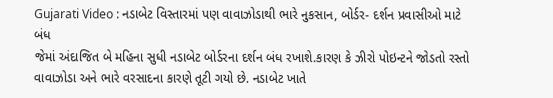Gujarati Video : નડાબેટ વિસ્તારમાં પણ વાવાઝોડાથી ભારે નુકસાન, બોર્ડર- દર્શન પ્રવાસીઓ માટે બંધ
જેમાં અંદાજિત બે મહિના સુધી નડાબેટ બોર્ડરના દર્શન બંધ રખાશે.કારણ કે ઝીરો પોઇન્ટને જોડતો રસ્તો વાવાઝોડા અને ભારે વરસાદના કારણે તૂટી ગયો છે. નડાબેટ ખાતે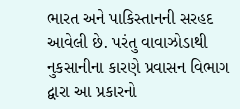ભારત અને પાકિસ્તાનની સરહદ આવેલી છે. પરંતુ વાવાઝોડાથી નુકસાનીના કારણે પ્રવાસન વિભાગ દ્વારા આ પ્રકારનો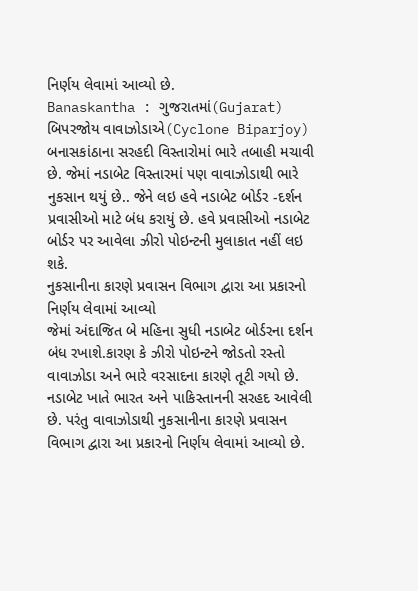નિર્ણય લેવામાં આવ્યો છે.
Banaskantha : ગુજરાતમાં(Gujarat) બિપરજોય વાવાઝોડાએ(Cyclone Biparjoy) બનાસકાંઠાના સરહદી વિસ્તારોમાં ભારે તબાહી મચાવી છે. જેમાં નડાબેટ વિસ્તારમાં પણ વાવાઝોડાથી ભારે નુકસાન થયું છે.. જેને લઇ હવે નડાબેટ બોર્ડર -દર્શન પ્રવાસીઓ માટે બંધ કરાયું છે. હવે પ્રવાસીઓ નડાબેટ બોર્ડર પર આવેલા ઝીરો પોઇન્ટની મુલાકાત નહીં લઇ શકે.
નુકસાનીના કારણે પ્રવાસન વિભાગ દ્વારા આ પ્રકારનો નિર્ણય લેવામાં આવ્યો
જેમાં અંદાજિત બે મહિના સુધી નડાબેટ બોર્ડરના દર્શન બંધ રખાશે.કારણ કે ઝીરો પોઇન્ટને જોડતો રસ્તો વાવાઝોડા અને ભારે વરસાદના કારણે તૂટી ગયો છે. નડાબેટ ખાતે ભારત અને પાકિસ્તાનની સરહદ આવેલી છે. પરંતુ વાવાઝોડાથી નુકસાનીના કારણે પ્રવાસન વિભાગ દ્વારા આ પ્રકારનો નિર્ણય લેવામાં આવ્યો છે.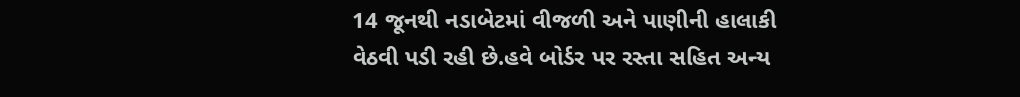14 જૂનથી નડાબેટમાં વીજળી અને પાણીની હાલાકી વેઠવી પડી રહી છે.હવે બોર્ડર પર રસ્તા સહિત અન્ય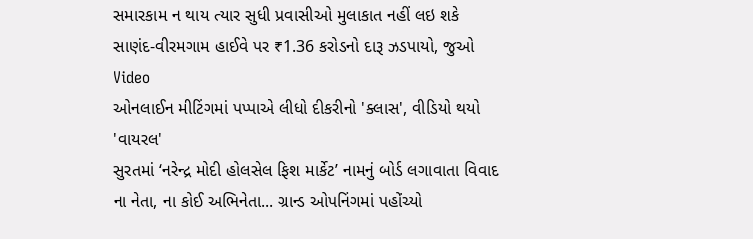સમારકામ ન થાય ત્યાર સુધી પ્રવાસીઓ મુલાકાત નહીં લઇ શકે
સાણંદ-વીરમગામ હાઈવે પર ₹1.36 કરોડનો દારૂ ઝડપાયો, જુઓ Video
ઓનલાઈન મીટિંગમાં પપ્પાએ લીધો દીકરીનો 'ક્લાસ', વીડિયો થયો 'વાયરલ'
સુરતમાં ‘નરેન્દ્ર મોદી હોલસેલ ફિશ માર્કેટ’ નામનું બોર્ડ લગાવાતા વિવાદ
ના નેતા, ના કોઈ અભિનેતા... ગ્રાન્ડ ઓપનિંગમાં પહોંચ્યો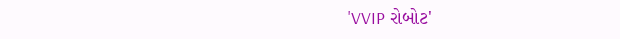'VVIP રોબોટ'